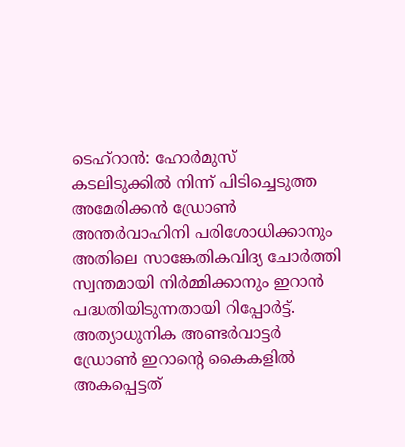ടെഹ്റാൻ: ഹോർമുസ് കടലിടുക്കിൽ നിന്ന് പിടിച്ചെടുത്ത അമേരിക്കൻ ഡ്രോൺ അന്തർവാഹിനി പരിശോധിക്കാനും അതിലെ സാങ്കേതികവിദ്യ ചോർത്തി സ്വന്തമായി നിർമ്മിക്കാനും ഇറാൻ പദ്ധതിയിടുന്നതായി റിപ്പോർട്ട്. അത്യാധുനിക അണ്ടർവാട്ടർ ഡ്രോൺ ഇറാന്റെ കൈകളിൽ അകപ്പെട്ടത്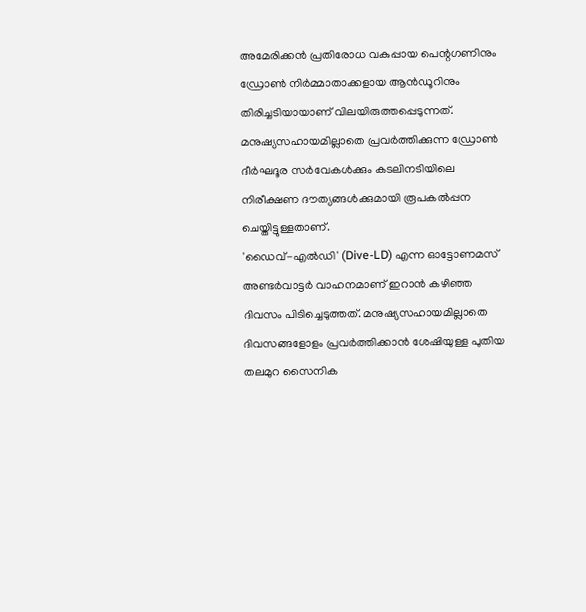അമേരിക്കൻ പ്രതിരോധ വകുപ്പായ പെന്റഗണിനും ഡ്രോൺ നിർമ്മാതാക്കളായ ആൻഡൂറിനും തിരിച്ചടിയായാണ് വിലയിരുത്തപ്പെടുന്നത്. മനുഷ്യസഹായമില്ലാതെ പ്രവർത്തിക്കുന്ന ഡ്രോൺ ദീർഘദൂര സർവേകൾക്കും കടലിനടിയിലെ നിരീക്ഷണ ദൗത്യങ്ങൾക്കുമായി രൂപകൽപ്പന ചെയ്തിട്ടുള്ളതാണ്.
'ഡൈവ്-എൽഡി' (Dive-LD) എന്ന ഓട്ടോണമസ് അണ്ടർവാട്ടർ വാഹനമാണ് ഇറാൻ കഴിഞ്ഞ ദിവസം പിടിച്ചെടുത്തത്. മനുഷ്യസഹായമില്ലാതെ ദിവസങ്ങളോളം പ്രവർത്തിക്കാൻ ശേഷിയുള്ള പുതിയ തലമുറ സൈനിക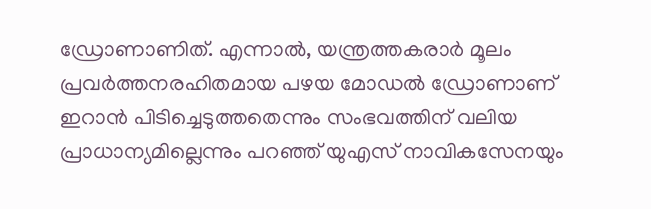ഡ്രോണാണിത്. എന്നാൽ, യന്ത്രത്തകരാർ മൂലം പ്രവർത്തനരഹിതമായ പഴയ മോഡൽ ഡ്രോണാണ് ഇറാൻ പിടിച്ചെടുത്തതെന്നും സംഭവത്തിന് വലിയ പ്രാധാന്യമില്ലെന്നും പറഞ്ഞ് യുഎസ് നാവികസേനയും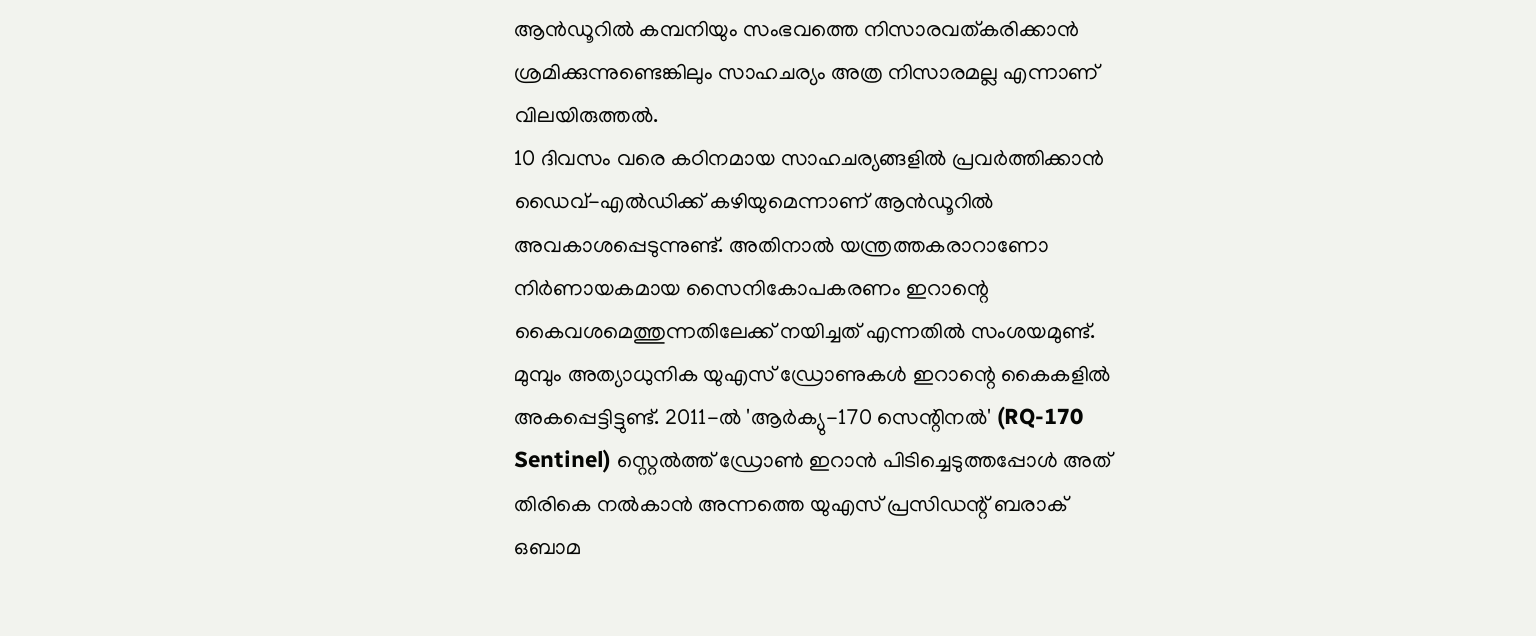ആൻഡൂറിൽ കമ്പനിയും സംഭവത്തെ നിസാരവത്കരിക്കാൻ ശ്രമിക്കുന്നുണ്ടെങ്കിലും സാഹചര്യം അത്ര നിസാരമല്ല എന്നാണ് വിലയിരുത്തൽ.
10 ദിവസം വരെ കഠിനമായ സാഹചര്യങ്ങളിൽ പ്രവർത്തിക്കാൻ ഡൈവ്-എൽഡിക്ക് കഴിയുമെന്നാണ് ആൻഡൂറിൽ അവകാശപ്പെടുന്നുണ്ട്. അതിനാൽ യന്ത്രത്തകരാറാണോ നിർണായകമായ സൈനികോപകരണം ഇറാന്റെ കൈവശമെത്തുന്നതിലേക്ക് നയിച്ചത് എന്നതിൽ സംശയമുണ്ട്.
മുമ്പും അത്യാധുനിക യുഎസ് ഡ്രോണുകൾ ഇറാന്റെ കൈകളിൽ അകപ്പെട്ടിട്ടുണ്ട്. 2011-ൽ 'ആർക്യു-170 സെന്റിനൽ' (RQ-170 Sentinel) സ്റ്റെൽത്ത് ഡ്രോൺ ഇറാൻ പിടിച്ചെടുത്തപ്പോൾ അത് തിരികെ നൽകാൻ അന്നത്തെ യുഎസ് പ്രസിഡന്റ് ബരാക് ഒബാമ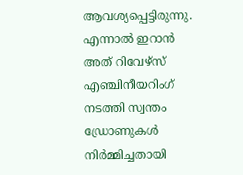ആവശ്യപ്പെട്ടിരുന്നു. എന്നാൽ ഇറാൻ അത് റിവേഴ്സ് എഞ്ചിനീയറിംഗ് നടത്തി സ്വന്തം ഡ്രോണുകൾ നിർമ്മിച്ചതായി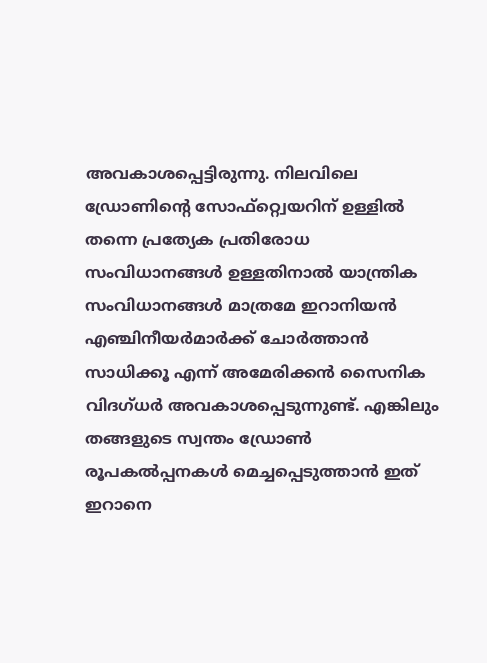അവകാശപ്പെട്ടിരുന്നു. നിലവിലെ ഡ്രോണിന്റെ സോഫ്റ്റ്വെയറിന് ഉള്ളിൽ തന്നെ പ്രത്യേക പ്രതിരോധ സംവിധാനങ്ങൾ ഉള്ളതിനാൽ യാന്ത്രിക സംവിധാനങ്ങൾ മാത്രമേ ഇറാനിയൻ എഞ്ചിനീയർമാർക്ക് ചോർത്താൻ സാധിക്കൂ എന്ന് അമേരിക്കൻ സൈനിക വിദഗ്ധർ അവകാശപ്പെടുന്നുണ്ട്. എങ്കിലും തങ്ങളുടെ സ്വന്തം ഡ്രോൺ രൂപകൽപ്പനകൾ മെച്ചപ്പെടുത്താൻ ഇത് ഇറാനെ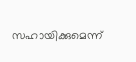സഹായിക്കുമെന്ന്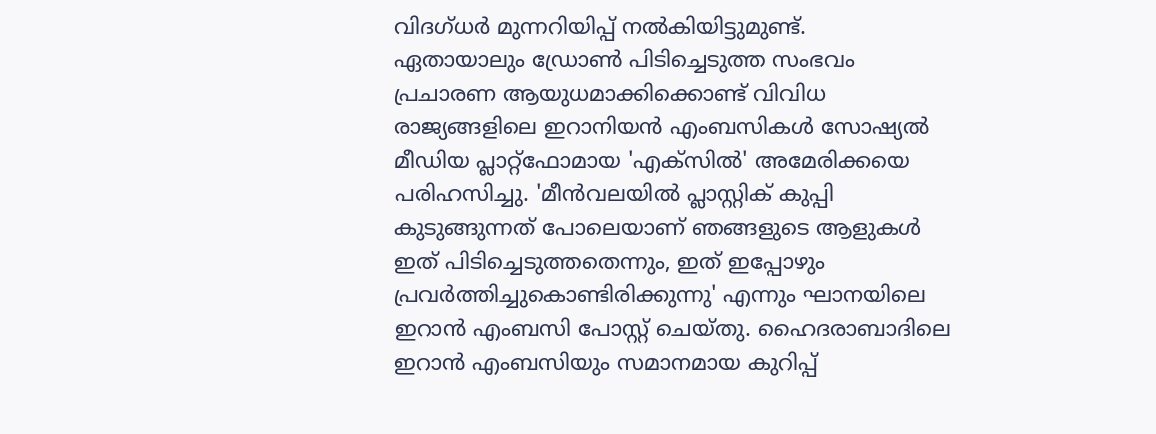വിദഗ്ധർ മുന്നറിയിപ്പ് നൽകിയിട്ടുമുണ്ട്.
ഏതായാലും ഡ്രോൺ പിടിച്ചെടുത്ത സംഭവം പ്രചാരണ ആയുധമാക്കിക്കൊണ്ട് വിവിധ രാജ്യങ്ങളിലെ ഇറാനിയൻ എംബസികൾ സോഷ്യൽ മീഡിയ പ്ലാറ്റ്ഫോമായ 'എക്സിൽ' അമേരിക്കയെ പരിഹസിച്ചു. 'മീൻവലയിൽ പ്ലാസ്റ്റിക് കുപ്പി കുടുങ്ങുന്നത് പോലെയാണ് ഞങ്ങളുടെ ആളുകൾ ഇത് പിടിച്ചെടുത്തതെന്നും, ഇത് ഇപ്പോഴും പ്രവർത്തിച്ചുകൊണ്ടിരിക്കുന്നു' എന്നും ഘാനയിലെ ഇറാൻ എംബസി പോസ്റ്റ് ചെയ്തു. ഹൈദരാബാദിലെ ഇറാൻ എംബസിയും സമാനമായ കുറിപ്പ്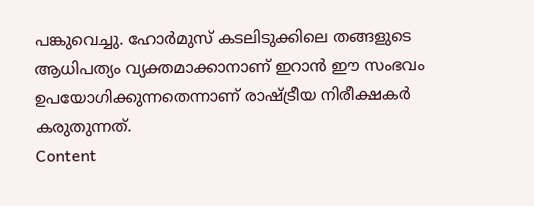പങ്കുവെച്ചു. ഹോർമുസ് കടലിടുക്കിലെ തങ്ങളുടെ ആധിപത്യം വ്യക്തമാക്കാനാണ് ഇറാൻ ഈ സംഭവം ഉപയോഗിക്കുന്നതെന്നാണ് രാഷ്ട്രീയ നിരീക്ഷകർ കരുതുന്നത്.
Content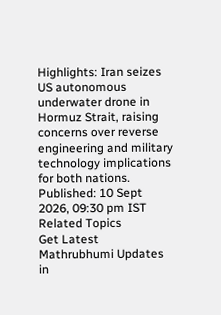Highlights: Iran seizes US autonomous underwater drone in Hormuz Strait, raising concerns over reverse engineering and military technology implications for both nations.
Published: 10 Sept 2026, 09:30 pm IST
Related Topics
Get Latest Mathrubhumi Updates in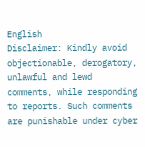English
Disclaimer: Kindly avoid objectionable, derogatory, unlawful and lewd comments, while responding to reports. Such comments are punishable under cyber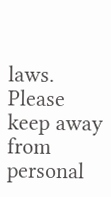laws. Please keep away from personal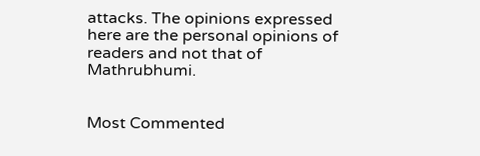attacks. The opinions expressed here are the personal opinions of readers and not that of Mathrubhumi.


Most Commented